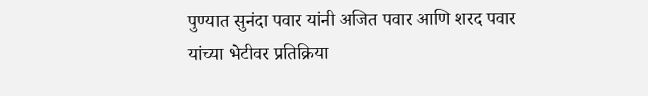पुण्यात सुनंदा पवार यांनी अजित पवार आणि शरद पवार यांच्या भेटीवर प्रतिक्रिया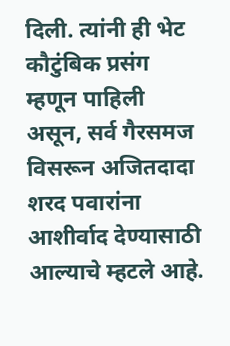दिली. त्यांनी ही भेट कौटुंबिक प्रसंग म्हणून पाहिली असून, सर्व गैरसमज विसरून अजितदादा शरद पवारांना आशीर्वाद देण्यासाठी आल्याचे म्हटले आहे.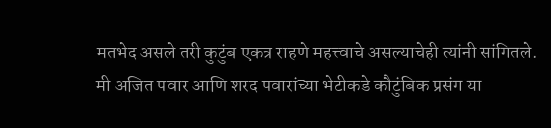मतभेद असले तरी कुटुंब एकत्र राहणे महत्त्वाचे असल्याचेही त्यांनी सांगितले.
मी अजित पवार आणि शरद पवारांच्या भेटीकडे कौटुंबिक प्रसंग या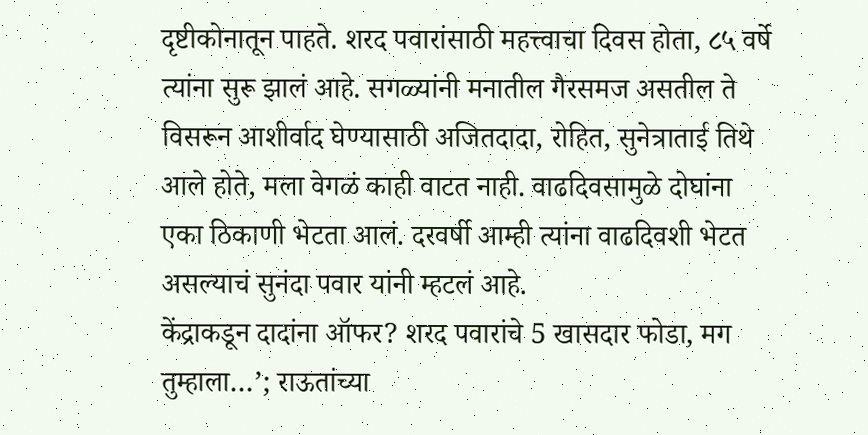दृष्टीकोनातून पाहते. शरद पवारांसाठी महत्त्वाचा दिवस होता, ८५ वर्षे त्यांना सुरू झालं आहे. सगळ्यांनी मनातील गैरसमज असतील ते विसरून आशीर्वाद घेण्यासाठी अजितदादा, रोहित, सुनेत्राताई तिथे आले होते, मला वेगळं काही वाटत नाही. वाढदिवसामुळे दोघांना एका ठिकाणी भेटता आलं. दरवर्षी आम्ही त्यांना वाढदिवशी भेटत असल्याचं सुनंदा पवार यांनी म्हटलं आहे.
केंद्राकडून दादांना ऑफर? शरद पवारांचे 5 खासदार फोडा, मग तुम्हाला…’; राऊतांच्या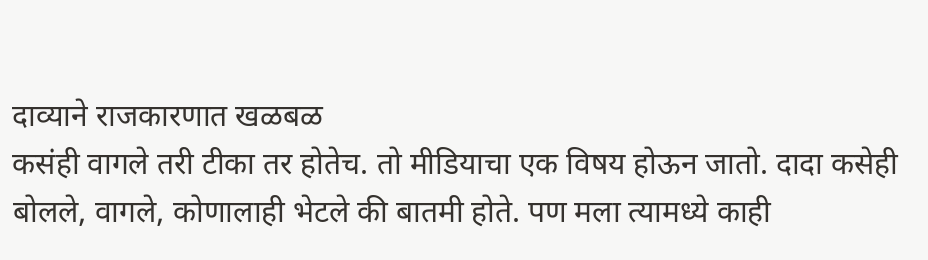दाव्याने राजकारणात खळबळ
कसंही वागले तरी टीका तर होतेच. तो मीडियाचा एक विषय होऊन जातो. दादा कसेही बोलले, वागले, कोणालाही भेटले की बातमी होते. पण मला त्यामध्ये काही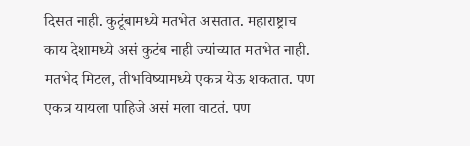दिसत नाही. कुटूंबामध्ये मतभेत असतात. महाराष्ट्राच काय देशामध्ये असं कुटंब नाही ज्यांच्यात मतभेत नाही. मतभेद मिटल, तीभविष्यामध्ये एकत्र येऊ शकतात. पण एकत्र यायला पाहिजे असं मला वाटतं. पण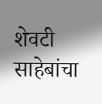शेवटी साहेबांचा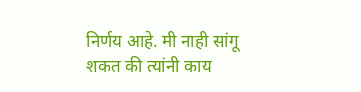निर्णय आहे. मी नाही सांगू शकत की त्यांनी काय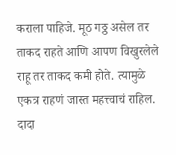कराला पाहिजे. मूठ गठ्ठ असेल तर ताकद राहते आणि आपण विखुरलेले राहू तर ताकद कमी होते. त्यामुळे एकत्र राहणं जास्त महत्त्वाचं राहिल. दादा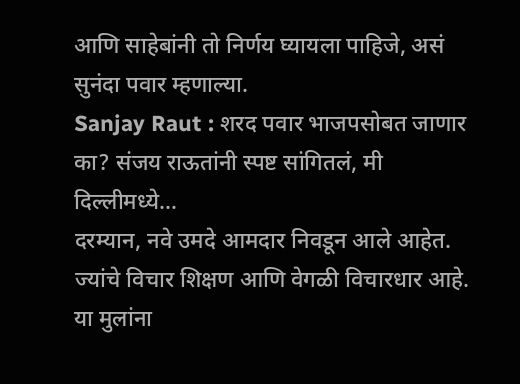आणि साहेबांनी तो निर्णय घ्यायला पाहिजे, असं सुनंदा पवार म्हणाल्या.
Sanjay Raut : शरद पवार भाजपसोबत जाणार का? संजय राऊतांनी स्पष्ट सांगितलं, मी दिल्लीमध्ये…
दरम्यान, नवे उमदे आमदार निवडून आले आहेत. ज्यांचे विचार शिक्षण आणि वेगळी विचारधार आहे. या मुलांना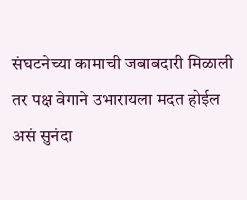संघटनेच्या कामाची जबाबदारी मिळाली तर पक्ष वेगाने उभारायला मदत होईल असं सुनंदा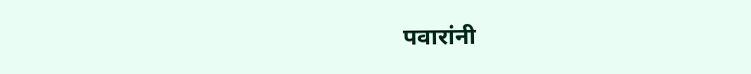पवारांनी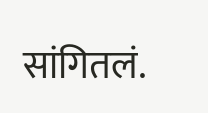सांगितलं.